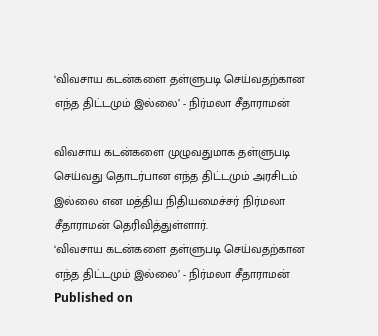‘விவசாய கடன்களை தள்ளுபடி செய்வதற்கான எந்த திட்டமும் இல்லை’ - நிர்மலா சீதாராமன்

விவசாய கடன்களை முழுவதுமாக தள்ளுபடி செய்வது தொடர்பான எந்த திட்டமும் அரசிடம் இல்லை என மத்திய நிதியமைச்சர் நிர்மலா சீதாராமன் தெரிவித்துள்ளார்.
‘விவசாய கடன்களை தள்ளுபடி செய்வதற்கான எந்த திட்டமும் இல்லை’ - நிர்மலா சீதாராமன்
Published on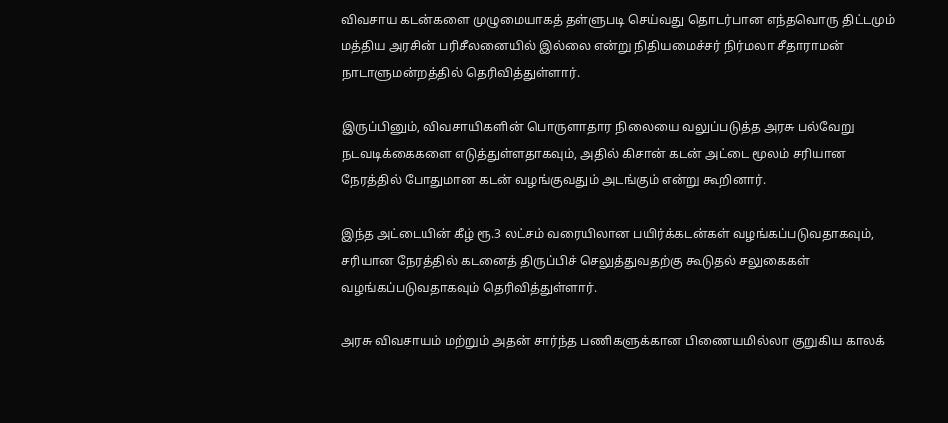விவசாய கடன்களை முழுமையாகத் தள்ளுபடி செய்வது தொடர்பான எந்தவொரு திட்டமும் மத்திய அரசின் பரிசீலனையில் இல்லை என்று நிதியமைச்சர் நிர்மலா சீதாராமன் நாடாளுமன்றத்தில் தெரிவித்துள்ளார்.

இருப்பினும், விவசாயிகளின் பொருளாதார நிலையை வலுப்படுத்த அரசு பல்வேறு நடவடிக்கைகளை எடுத்துள்ளதாகவும், அதில் கிசான் கடன் அட்டை மூலம் சரியான நேரத்தில் போதுமான கடன் வழங்குவதும் அடங்கும் என்று கூறினார்.

இந்த அட்டையின் கீழ் ரூ.3 லட்சம் வரையிலான பயிர்க்கடன்கள் வழங்கப்படுவதாகவும், சரியான நேரத்தில் கடனைத் திருப்பிச் செலுத்துவதற்கு கூடுதல் சலுகைகள் வழங்கப்படுவதாகவும் தெரிவித்துள்ளார்.

அரசு விவசாயம் மற்றும் அதன் சார்ந்த பணிகளுக்கான பிணையமில்லா குறுகிய காலக்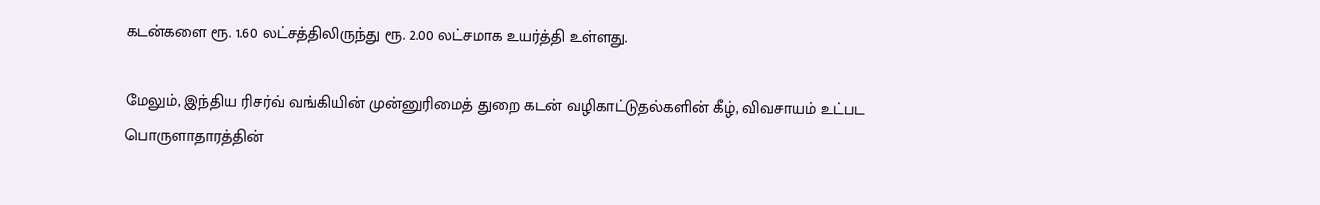கடன்களை ரூ. 1.60 லட்சத்திலிருந்து ரூ. 2.00 லட்சமாக உயர்த்தி உள்ளது.

மேலும், இந்திய ரிசர்வ் வங்கியின் முன்னுரிமைத் துறை கடன் வழிகாட்டுதல்களின் கீழ், விவசாயம் உட்பட பொருளாதாரத்தின்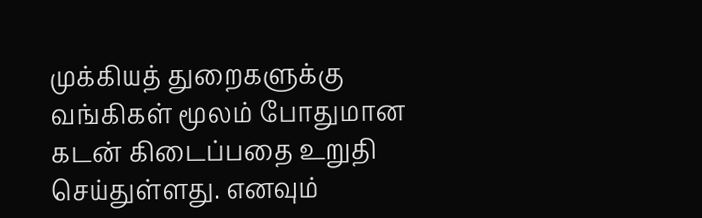முக்கியத் துறைகளுக்கு வங்கிகள் மூலம் போதுமான கடன் கிடைப்பதை உறுதி செய்துள்ளது. எனவும்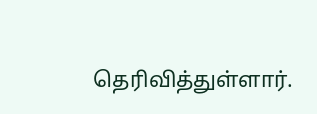தெரிவித்துள்ளார்.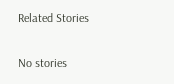Related Stories

No stories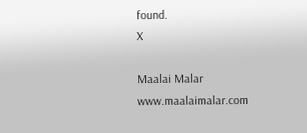found.
X

Maalai Malar
www.maalaimalar.com